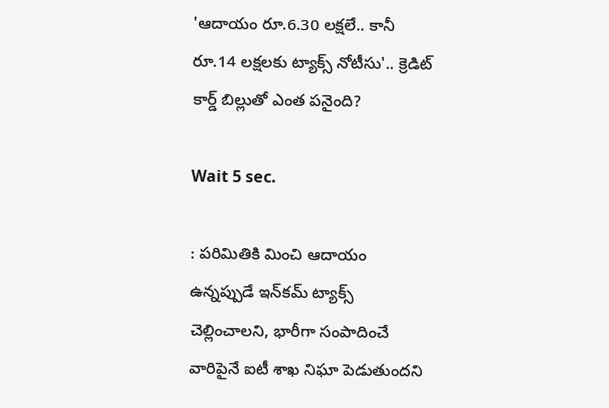'ఆదాయం రూ.6.30 లక్షలే.. కానీ రూ.14 లక్షలకు ట్యాక్స్ నోటీసు'.. క్రెడిట్ కార్డ్ బిల్లుతో ఎంత పనైంది?

Wait 5 sec.

: పరిమితికి మించి ఆదాయం ఉన్నప్పుడే ఇన్‌కమ్ ట్యాక్స్ చెల్లించాలని, భారీగా సంపాదించే వారిపైనే ఐటీ శాఖ నిఘా పెడుతుందని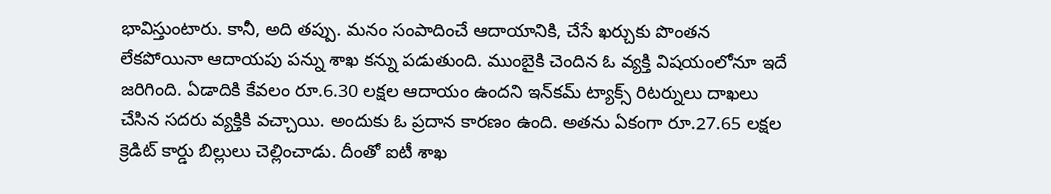భావిస్తుంటారు. కానీ, అది తప్పు. మనం సంపాదించే ఆదాయానికి, చేసే ఖర్చుకు పొంతన లేకపోయినా ఆదాయపు పన్ను శాఖ కన్ను పడుతుంది. ముంబైకి చెందిన ఓ వ్యక్తి విషయంలోనూ ఇదే జరిగింది. ఏడాదికి కేవలం రూ.6.30 లక్షల ఆదాయం ఉందని ఇన్‌కమ్ ట్యాక్స్ రిటర్నులు దాఖలు చేసిన సదరు వ్యక్తికి వచ్చాయి. అందుకు ఓ ప్రదాన కారణం ఉంది. అతను ఏకంగా రూ.27.65 లక్షల క్రెడిట్ కార్డు బిల్లులు చెల్లించాడు. దీంతో ఐటీ శాఖ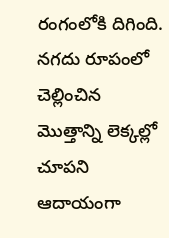రంగంలోకి దిగింది. నగదు రూపంలో చెల్లించిన మొత్తాన్ని లెక్కల్లో చూపని ఆదాయంగా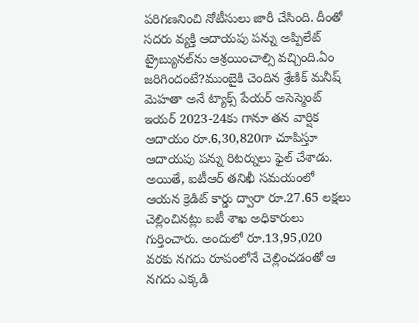పరిగణనించి నోటీసులు జారీ చేసింది. దీంతో సదరు వ్యక్తి ఆదాయపు పన్ను అప్పిలేట్ ట్రైబ్యునల్‌ను ఆశ్రయించాల్సి వచ్చింది.ఏం జరిగిందంటే?ముంబైకి చెందిన శ్రేణిక్ మనీష్ మెహతా అనే ట్యాక్స్ పేయర్ అసెస్మెంట్ ఇయర్ 2023-24కు గానూ తన వార్షిక ఆదాయం రూ.6,30,820గా చూపిస్తూ ఆదాయపు పన్ను రిటర్నులు ఫైల్ చేశాడు. అయితే, ఐటీఆర్ తనిఖీ సమయంలో ఆయన క్రెడిట్ కార్డు ద్వారా రూ.27.65 లక్షలు చెల్లించినట్లు ఐటీ శాఖ అధికారులు గుర్తించారు. అందులో రూ.13,95,020 వరకు నగదు రూపంలోనే చెల్లించడంతో ఆ నగదు ఎక్కడి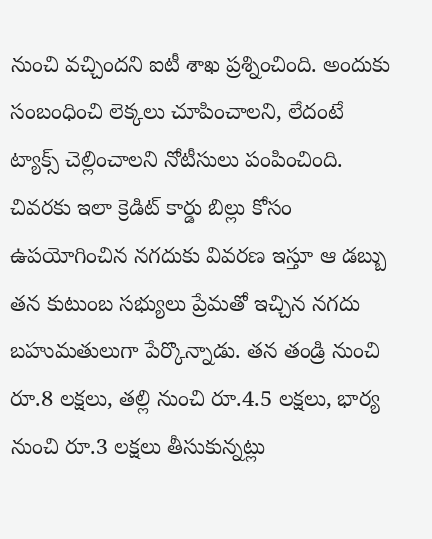నుంచి వచ్చిందని ఐటీ శాఖ ప్రశ్నించింది. అందుకు సంబంధించి లెక్కలు చూపించాలని, లేదంటే ట్యాక్స్ చెల్లించాలని నోటీసులు పంపించింది. చివరకు ఇలా క్రెడిట్ కార్డు బిల్లు కోసం ఉపయోగించిన నగదుకు వివరణ ఇస్తూ ఆ డబ్బు తన కుటుంబ సభ్యులు ప్రేమతో ఇచ్చిన నగదు బహుమతులుగా పేర్కొన్నాడు. తన తండ్రి నుంచి రూ.8 లక్షలు, తల్లి నుంచి రూ.4.5 లక్షలు, భార్య నుంచి రూ.3 లక్షలు తీసుకున్నట్లు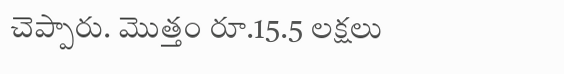చెప్పారు. మొత్తం రూ.15.5 లక్షలు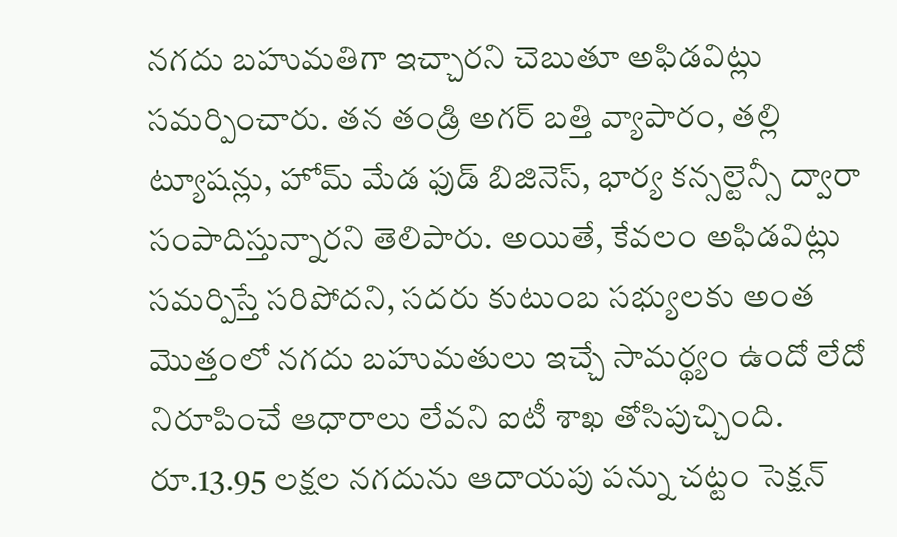నగదు బహుమతిగా ఇచ్చారని చెబుతూ అఫిడవిట్లు సమర్పించారు. తన తండ్రి అగర్ బత్తి వ్యాపారం, తల్లి ట్యూషన్లు, హోమ్ మేడ ఫుడ్ బిజినెస్, భార్య కన్సల్టెన్సీ ద్వారా సంపాదిస్తున్నారని తెలిపారు. అయితే, కేవలం అఫిడవిట్లు సమర్పిస్తే సరిపోదని, సదరు కుటుంబ సభ్యులకు అంత మొత్తంలో నగదు బహుమతులు ఇచ్చే సామర్థ్యం ఉందో లేదో నిరూపించే ఆధారాలు లేవని ఐటీ శాఖ తోసిపుచ్చింది. రూ.13.95 లక్షల నగదును ఆదాయపు పన్ను చట్టం సెక్షన్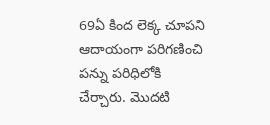69ఏ కింద లెక్క చూపని ఆదాయంగా పరిగణించి పన్ను పరిధిలోకి చేర్చారు. మొదటి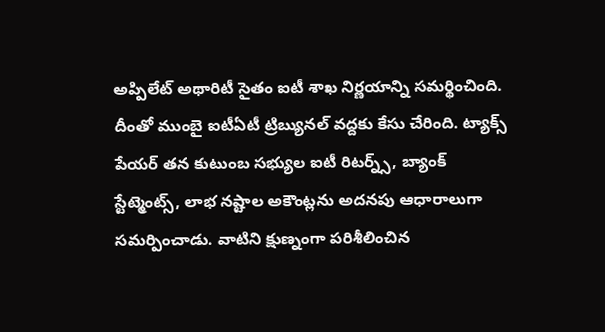అప్పిలేట్ అథారిటీ సైతం ఐటీ శాఖ నిర్ణయాన్ని సమర్థించింది. దీంతో ముంబై ఐటీఏటీ ట్రిబ్యునల్ వద్దకు కేసు చేరింది. ట్యాక్స్ పేయర్ తన కుటుంబ సభ్యుల ఐటీ రిటర్న్స్, బ్యాంక్ స్టేట్మెంట్స్, లాభ నష్టాల అకౌంట్లను అదనపు ఆధారాలుగా సమర్పించాడు. వాటిని క్షుణ్నంగా పరిశీలించిన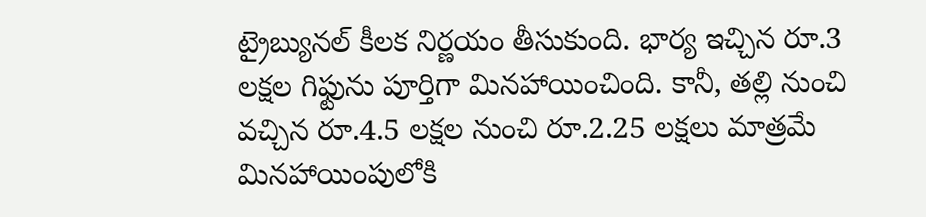ట్రైబ్యునల్ కీలక నిర్ణయం తీసుకుంది. భార్య ఇచ్చిన రూ.3 లక్షల గిఫ్టును పూర్తిగా మినహాయించింది. కానీ, తల్లి నుంచి వచ్చిన రూ.4.5 లక్షల నుంచి రూ.2.25 లక్షలు మాత్రమే మినహాయింపులోకి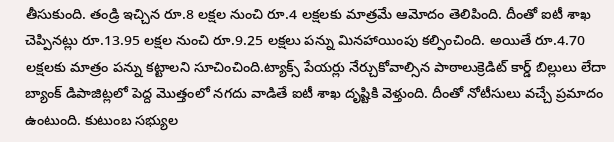తీసుకుంది. తండ్రి ఇచ్చిన రూ.8 లక్షల నుంచి రూ.4 లక్షలకు మాత్రమే ఆమోదం తెలిపింది. దీంతో ఐటీ శాఖ చెప్పినట్లు రూ.13.95 లక్షల నుంచి రూ.9.25 లక్షలు పన్ను మినహాయింపు కల్పించింది. అయితే రూ.4.70 లక్షలకు మాత్రం పన్ను కట్టాలని సూచించింది.ట్యాక్స్ పేయర్లు నేర్చుకోవాల్సిన పాఠాలుక్రెడిట్ కార్డ్ బిల్లులు లేదా బ్యాంక్ డిపాజిట్లలో పెద్ద మొత్తంలో నగదు వాడితే ఐటీ శాఖ దృష్టికి వెళ్తుంది. దీంతో నోటీసులు వచ్చే ప్రమాదం ఉంటుంది. కుటుంబ సభ్యుల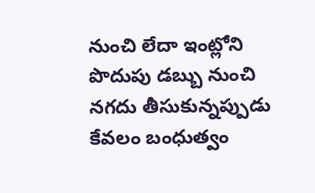నుంచి లేదా ఇంట్లోని పొదుపు డబ్బు నుంచి నగదు తీసుకున్నప్పుడు కేవలం బంధుత్వం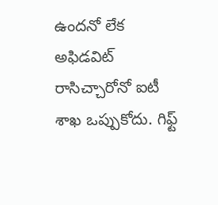ఉందనో లేక అఫిడవిట్ రాసిచ్చారోనో ఐటీ శాఖ ఒప్పుకోదు. గిఫ్ట్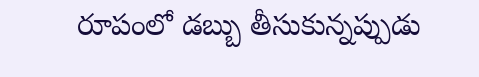రూపంలో డబ్బు తీసుకున్నప్పుడు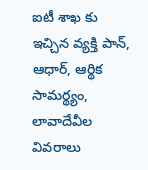ఐటీ శాఖ కు ఇచ్చిన వ్యక్తి పాన్, ఆధార్, ఆర్థిక సామర్థ్యం, లావాదేవీల వివరాలు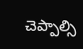చెప్పాల్సి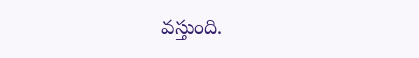వస్తుంది.